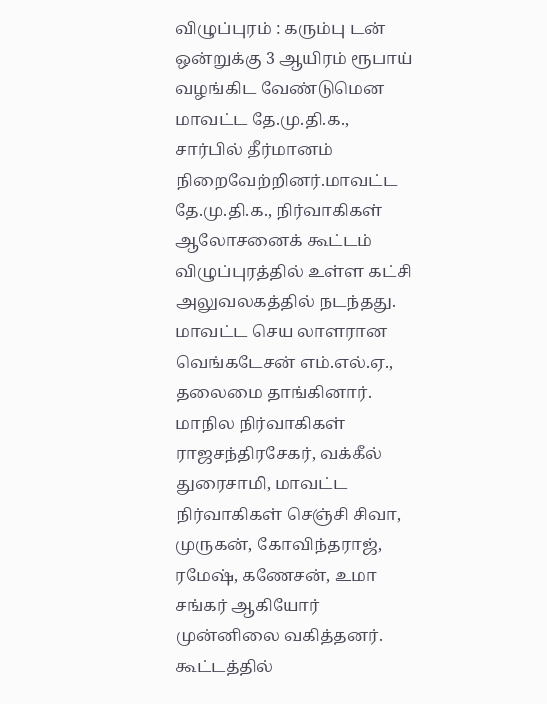விழுப்புரம் : கரும்பு டன் ஒன்றுக்கு 3 ஆயிரம் ரூபாய் வழங்கிட வேண்டுமென மாவட்ட தே.மு.தி.க., சார்பில் தீர்மானம் நிறைவேற்றினர்.மாவட்ட தே.மு.தி.க., நிர்வாகிகள் ஆலோசனைக் கூட்டம் விழுப்புரத்தில் உள்ள கட்சி அலுவலகத்தில் நடந்தது. மாவட்ட செய லாளரான வெங்கடேசன் எம்.எல்.ஏ., தலைமை தாங்கினார். மாநில நிர்வாகிகள் ராஜசந்திரசேகர், வக்கீல் துரைசாமி, மாவட்ட நிர்வாகிகள் செஞ்சி சிவா, முருகன், கோவிந்தராஜ், ரமேஷ், கணேசன், உமா சங்கர் ஆகியோர் முன்னிலை வகித்தனர்.
கூட்டத்தில்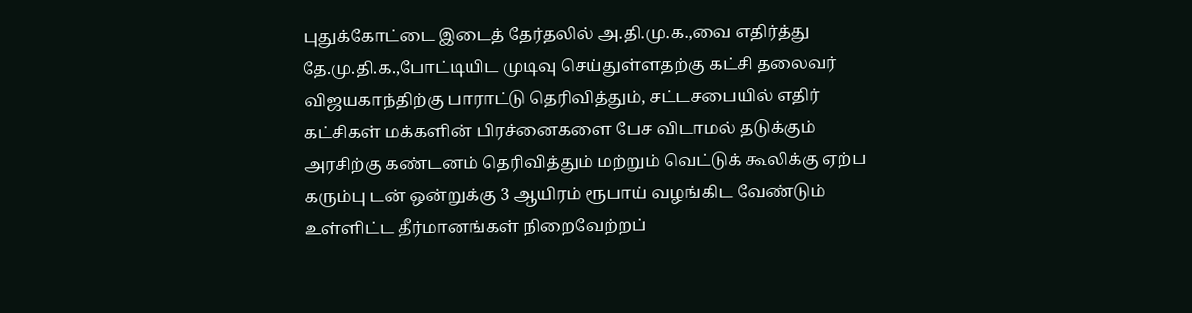புதுக்கோட்டை இடைத் தேர்தலில் அ.தி.மு.க.,வை எதிர்த்து தே.மு.தி.க.,போட்டியிட முடிவு செய்துள்ளதற்கு கட்சி தலைவர் விஜயகாந்திற்கு பாராட்டு தெரிவித்தும், சட்டசபையில் எதிர் கட்சிகள் மக்களின் பிரச்னைகளை பேச விடாமல் தடுக்கும் அரசிற்கு கண்டனம் தெரிவித்தும் மற்றும் வெட்டுக் கூலிக்கு ஏற்ப கரும்பு டன் ஒன்றுக்கு 3 ஆயிரம் ரூபாய் வழங்கிட வேண்டும் உள்ளிட்ட தீர்மானங்கள் நிறைவேற்றப்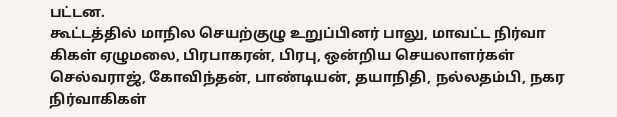பட்டன.
கூட்டத்தில் மாநில செயற்குழு உறுப்பினர் பாலு, மாவட்ட நிர்வா கிகள் ஏழுமலை, பிரபாகரன், பிரபு, ஒன்றிய செயலாளர்கள் செல்வராஜ், கோவிந்தன், பாண்டியன், தயாநிதி, நல்லதம்பி, நகர நிர்வாகிகள்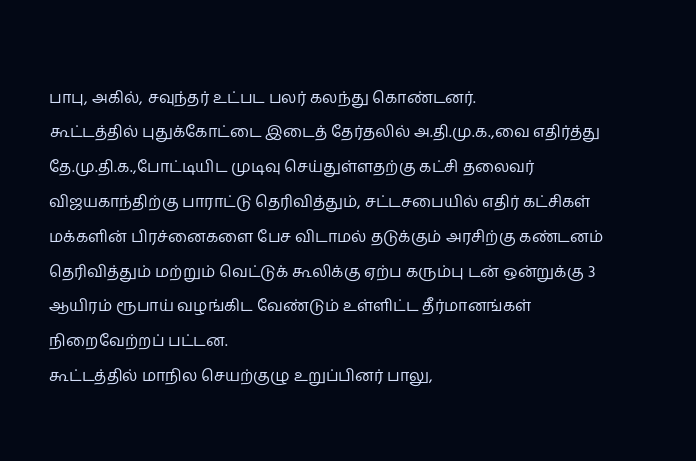பாபு, அகில், சவுந்தர் உட்பட பலர் கலந்து கொண்டனர்.
கூட்டத்தில் புதுக்கோட்டை இடைத் தேர்தலில் அ.தி.மு.க.,வை எதிர்த்து தே.மு.தி.க.,போட்டியிட முடிவு செய்துள்ளதற்கு கட்சி தலைவர் விஜயகாந்திற்கு பாராட்டு தெரிவித்தும், சட்டசபையில் எதிர் கட்சிகள் மக்களின் பிரச்னைகளை பேச விடாமல் தடுக்கும் அரசிற்கு கண்டனம் தெரிவித்தும் மற்றும் வெட்டுக் கூலிக்கு ஏற்ப கரும்பு டன் ஒன்றுக்கு 3 ஆயிரம் ரூபாய் வழங்கிட வேண்டும் உள்ளிட்ட தீர்மானங்கள் நிறைவேற்றப் பட்டன.
கூட்டத்தில் மாநில செயற்குழு உறுப்பினர் பாலு,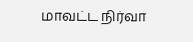மாவட்ட நிர்வா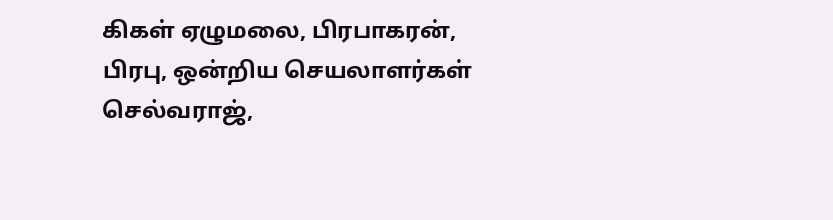கிகள் ஏழுமலை, பிரபாகரன், பிரபு, ஒன்றிய செயலாளர்கள் செல்வராஜ்,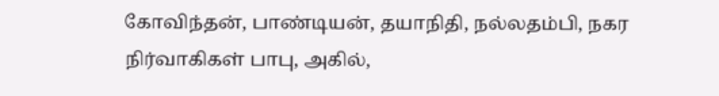கோவிந்தன், பாண்டியன், தயாநிதி, நல்லதம்பி, நகர நிர்வாகிகள் பாபு, அகில்,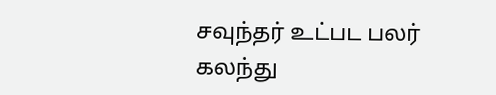சவுந்தர் உட்பட பலர் கலந்து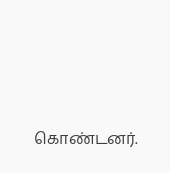கொண்டனர்.